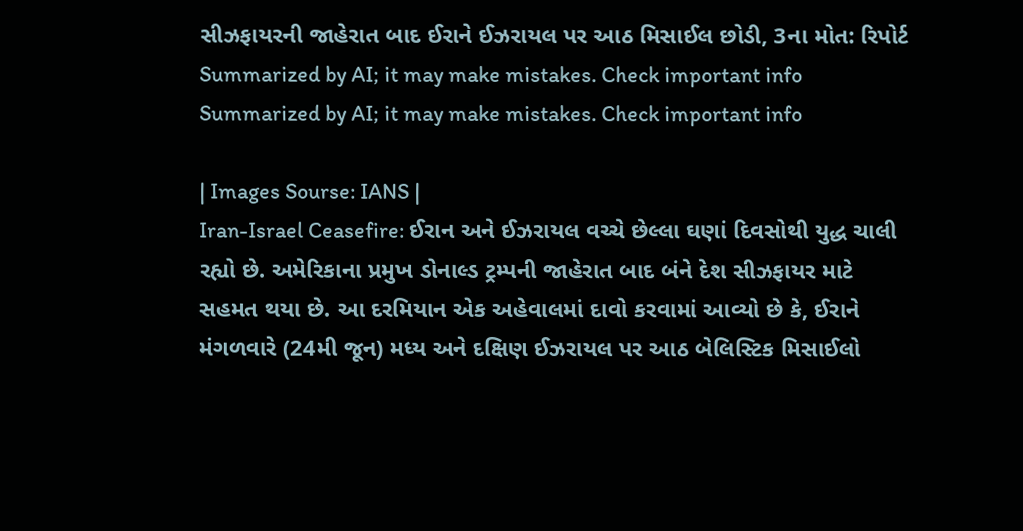સીઝફાયરની જાહેરાત બાદ ઈરાને ઈઝરાયલ પર આઠ મિસાઈલ છોડી, 3ના મોત: રિપોર્ટ
Summarized by AI; it may make mistakes. Check important info
Summarized by AI; it may make mistakes. Check important info

| Images Sourse: IANS |
Iran-Israel Ceasefire: ઈરાન અને ઈઝરાયલ વચ્ચે છેલ્લા ઘણાં દિવસોથી યુદ્ધ ચાલી રહ્યો છે. અમેરિકાના પ્રમુખ ડોનાલ્ડ ટ્રમ્પની જાહેરાત બાદ બંને દેશ સીઝફાયર માટે સહમત થયા છે. આ દરમિયાન એક અહેવાલમાં દાવો કરવામાં આવ્યો છે કે, ઈરાને મંગળવારે (24મી જૂન) મધ્ય અને દક્ષિણ ઈઝરાયલ પર આઠ બેલિસ્ટિક મિસાઈલો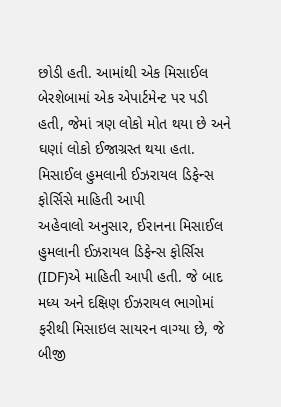છોડી હતી. આમાંથી એક મિસાઈલ બેરશેબામાં એક એપાર્ટમેન્ટ પર પડી હતી, જેમાં ત્રણ લોકો મોત થયા છે અને ઘણાં લોકો ઈજાગ્રસ્ત થયા હતા.
મિસાઈલ હુમલાની ઈઝરાયલ ડિફેન્સ ફોર્સિસે માહિતી આપી
અહેવાલો અનુસાર, ઈરાનના મિસાઈલ હુમલાની ઈઝરાયલ ડિફેન્સ ફોર્સિસ (IDF)એ માહિતી આપી હતી. જે બાદ મધ્ય અને દક્ષિણ ઈઝરાયલ ભાગોમાં ફરીથી મિસાઇલ સાયરન વાગ્યા છે, જે બીજી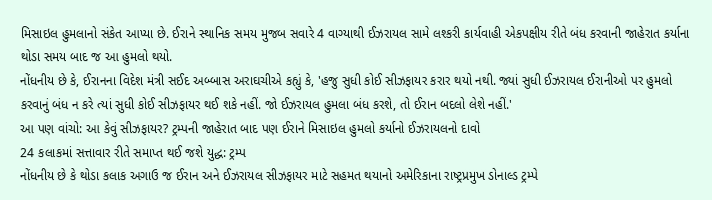મિસાઇલ હુમલાનો સંકેત આપ્યા છે. ઈરાને સ્થાનિક સમય મુજબ સવારે 4 વાગ્યાથી ઈઝરાયલ સામે લશ્કરી કાર્યવાહી એકપક્ષીય રીતે બંધ કરવાની જાહેરાત કર્યાના થોડા સમય બાદ જ આ હુમલો થયો.
નોંધનીય છે કે, ઈરાનના વિદેશ મંત્રી સઈદ અબ્બાસ અરાઘચીએ કહ્યું કે, 'હજુ સુધી કોઈ સીઝફાયર કરાર થયો નથી. જ્યાં સુધી ઈઝરાયલ ઈરાનીઓ પર હુમલો કરવાનું બંધ ન કરે ત્યાં સુધી કોઈ સીઝફાયર થઈ શકે નહીં. જો ઈઝરાયલ હુમલા બંધ કરશે, તો ઈરાન બદલો લેશે નહીં.'
આ પણ વાંચો: આ કેવું સીઝફાયર? ટ્રમ્પની જાહેરાત બાદ પણ ઈરાને મિસાઇલ હુમલો કર્યાનો ઈઝરાયલનો દાવો
24 કલાકમાં સત્તાવાર રીતે સમાપ્ત થઈ જશે યુદ્ધ: ટ્રમ્પ
નોંધનીય છે કે થોડા કલાક અગાઉ જ ઈરાન અને ઈઝરાયલ સીઝફાયર માટે સહમત થયાનો અમેરિકાના રાષ્ટ્રપ્રમુખ ડોનાલ્ડ ટ્રમ્પે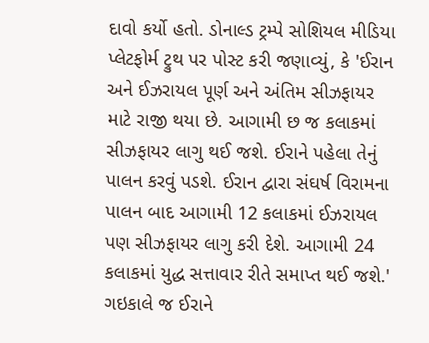દાવો કર્યો હતો. ડોનાલ્ડ ટ્રમ્પે સોશિયલ મીડિયા પ્લેટફોર્મ ટ્રુથ પર પોસ્ટ કરી જણાવ્યું, કે 'ઈરાન અને ઈઝરાયલ પૂર્ણ અને અંતિમ સીઝફાયર માટે રાજી થયા છે. આગામી છ જ કલાકમાં સીઝફાયર લાગુ થઈ જશે. ઈરાને પહેલા તેનું પાલન કરવું પડશે. ઈરાન દ્વારા સંઘર્ષ વિરામના પાલન બાદ આગામી 12 કલાકમાં ઈઝરાયલ પણ સીઝફાયર લાગુ કરી દેશે. આગામી 24 કલાકમાં યુદ્ધ સત્તાવાર રીતે સમાપ્ત થઈ જશે.'
ગઇકાલે જ ઈરાને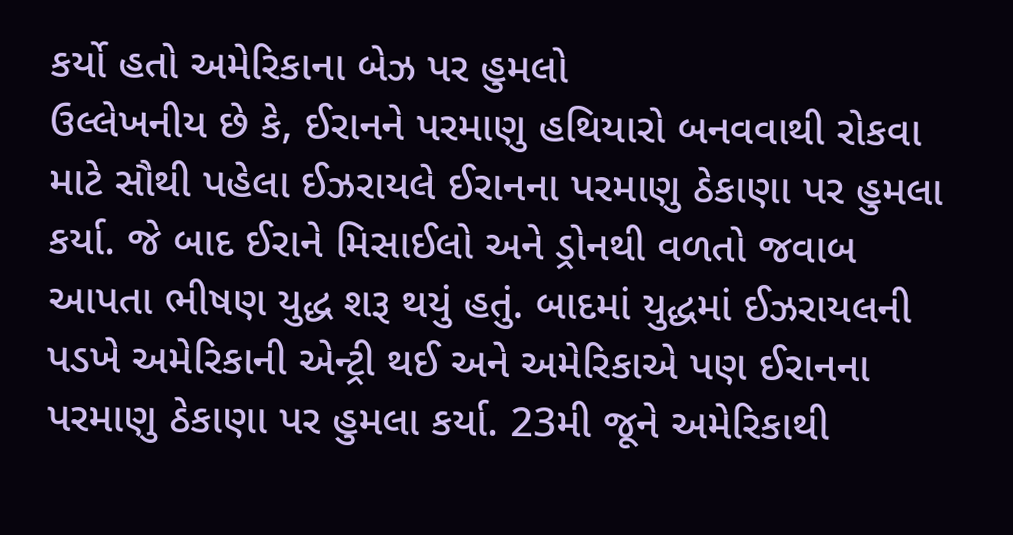કર્યો હતો અમેરિકાના બેઝ પર હુમલો
ઉલ્લેખનીય છે કે, ઈરાનને પરમાણુ હથિયારો બનવવાથી રોકવા માટે સૌથી પહેલા ઈઝરાયલે ઈરાનના પરમાણુ ઠેકાણા પર હુમલા કર્યા. જે બાદ ઈરાને મિસાઈલો અને ડ્રોનથી વળતો જવાબ આપતા ભીષણ યુદ્ધ શરૂ થયું હતું. બાદમાં યુદ્ધમાં ઈઝરાયલની પડખે અમેરિકાની એન્ટ્રી થઈ અને અમેરિકાએ પણ ઈરાનના પરમાણુ ઠેકાણા પર હુમલા કર્યા. 23મી જૂને અમેરિકાથી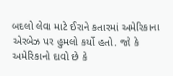બદલો લેવા માટે ઈરાને કતારમાં અમેરિકાના એરબેઝ પર હુમલો કર્યો હતો. જો કે અમેરિકાનો દાવો છે કે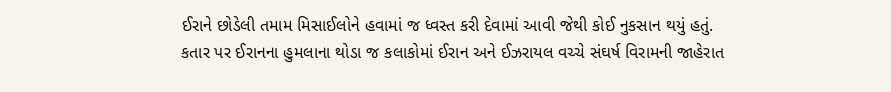ઈરાને છોડેલી તમામ મિસાઈલોને હવામાં જ ધ્વસ્ત કરી દેવામાં આવી જેથી કોઈ નુકસાન થયું હતું. કતાર પર ઈરાનના હુમલાના થોડા જ કલાકોમાં ઈરાન અને ઈઝરાયલ વચ્ચે સંઘર્ષ વિરામની જાહેરાત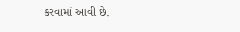કરવામાં આવી છે.